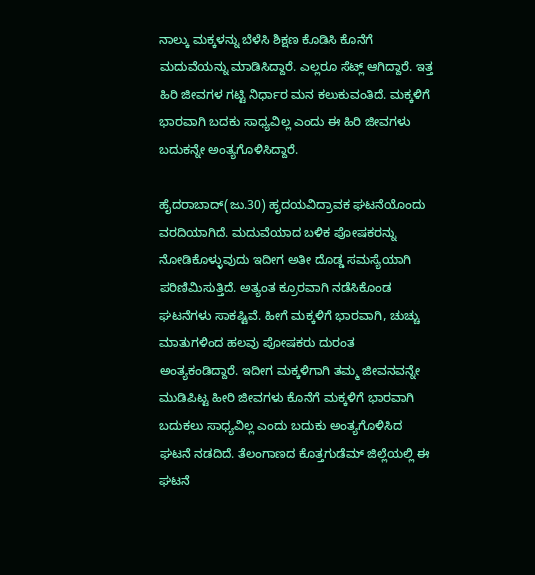ನಾಲ್ಕು ಮಕ್ಕಳನ್ನು ಬೆಳೆಸಿ ಶಿಕ್ಷಣ ಕೊಡಿಸಿ ಕೊನೆಗೆ ಮದುವೆಯನ್ನು ಮಾಡಿಸಿದ್ದಾರೆ. ಎಲ್ಲರೂ ಸೆಟ್ಲ್ ಆಗಿದ್ದಾರೆ. ಇತ್ತ ಹಿರಿ ಜೀವಗಳ ಗಟ್ಟಿ ನಿರ್ಧಾರ ಮನ ಕಲುಕುವಂತಿದೆ. ಮಕ್ಕಳಿಗೆ ಭಾರವಾಗಿ ಬದಕು ಸಾಧ್ಯವಿಲ್ಲ ಎಂದು ಈ ಹಿರಿ ಜೀವಗಳು ಬದುಕನ್ನೇ ಅಂತ್ಯಗೊಳಿಸಿದ್ದಾರೆ.

ಹೈದರಾಬಾದ್(ಜು.30) ಹೃದಯವಿದ್ರಾವಕ ಘಟನೆಯೊಂದು ವರದಿಯಾಗಿದೆ. ಮದುವೆಯಾದ ಬಳಿಕ ಪೋಷಕರನ್ನು ನೋಡಿಕೊಳ್ಳುವುದು ಇದೀಗ ಅತೀ ದೊಡ್ಡ ಸಮಸ್ಯೆಯಾಗಿ ಪರಿಣಿಮಿಸುತ್ತಿದೆ. ಅತ್ಯಂತ ಕ್ರೂರವಾಗಿ ನಡೆಸಿಕೊಂಡ ಘಟನೆಗಳು ಸಾಕಷ್ಟಿವೆ. ಹೀಗೆ ಮಕ್ಕಳಿಗೆ ಭಾರವಾಗಿ, ಚುಚ್ಚು ಮಾತುಗಳಿಂದ ಹಲವು ಪೋಷಕರು ದುರಂತ ಅಂತ್ಯಕಂಡಿದ್ದಾರೆ. ಇದೀಗ ಮಕ್ಕಳಿಗಾಗಿ ತಮ್ಮ ಜೀವನವನ್ನೇ ಮುಡಿಪಿಟ್ಟ ಹೀರಿ ಜೀವಗಳು ಕೊನೆಗೆ ಮಕ್ಕಳಿಗೆ ಭಾರವಾಗಿ ಬದುಕಲು ಸಾಧ್ಯವಿಲ್ಲ ಎಂದು ಬದುಕು ಅಂತ್ಯಗೊಳಿಸಿದ ಘಟನೆ ನಡದಿದೆ. ತೆಲಂಗಾಣದ ಕೊತ್ತಗುಡೆಮ್ ಜಿಲ್ಲೆಯಲ್ಲಿ ಈ ಘಟನೆ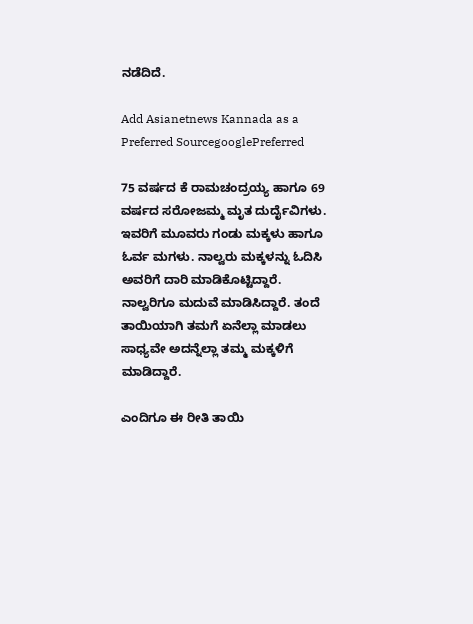ನಡೆದಿದೆ.

Add Asianetnews Kannada as a Preferred SourcegooglePreferred

75 ವರ್ಷದ ಕೆ ರಾಮಚಂದ್ರಯ್ಯ ಹಾಗೂ 69 ವರ್ಷದ ಸರೋಜಮ್ಮ ಮೃತ ದುರ್ದೈವಿಗಳು. ಇವರಿಗೆ ಮೂವರು ಗಂಡು ಮಕ್ಕಳು ಹಾಗೂ ಓರ್ವ ಮಗಳು. ನಾಲ್ವರು ಮಕ್ಕಳನ್ನು ಓದಿಸಿ ಅವರಿಗೆ ದಾರಿ ಮಾಡಿಕೊಟ್ಟಿದ್ದಾರೆ. ನಾಲ್ವರಿಗೂ ಮದುವೆ ಮಾಡಿಸಿದ್ದಾರೆ. ತಂದೆ ತಾಯಿಯಾಗಿ ತಮಗೆ ಏನೆಲ್ಲಾ ಮಾಡಲು ಸಾಧ್ಯವೇ ಅದನ್ನೆಲ್ಲಾ ತಮ್ಮ ಮಕ್ಕಳಿಗೆ ಮಾಡಿದ್ದಾರೆ.

ಎಂದಿಗೂ ಈ ರೀತಿ ತಾಯಿ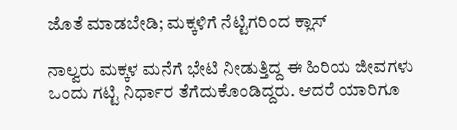ಜೊತೆ ಮಾಡಬೇಡಿ; ಮಕ್ಕಳಿಗೆ ನೆಟ್ಟಿಗರಿಂದ ಕ್ಲಾಸ್

ನಾಲ್ವರು ಮಕ್ಕಳ ಮನೆಗೆ ಭೇಟಿ ನೀಡುತ್ತಿದ್ದ ಈ ಹಿರಿಯ ಜೀವಗಳು ಒಂದು ಗಟ್ಟಿ ನಿರ್ಧಾರ ತೆಗೆದುಕೊಂಡಿದ್ದರು. ಆದರೆ ಯಾರಿಗೂ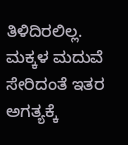ತಿಳಿದಿರಲಿಲ್ಲ. ಮಕ್ಕಳ ಮದುವೆ ಸೇರಿದಂತೆ ಇತರ ಅಗತ್ಯಕ್ಕೆ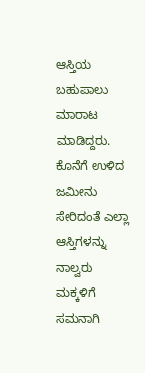ಆಸ್ತಿಯ ಬಹುಪಾಲು ಮಾರಾಟ ಮಾಡಿದ್ದರು. ಕೊನೆಗೆ ಉಳಿದ ಜಮೀನು ಸೇರಿದಂತೆ ಎಲ್ಲಾ ಆಸ್ತಿಗಳನ್ನು ನಾಲ್ವರು ಮಕ್ಕಳಿಗೆ ಸಮನಾಗಿ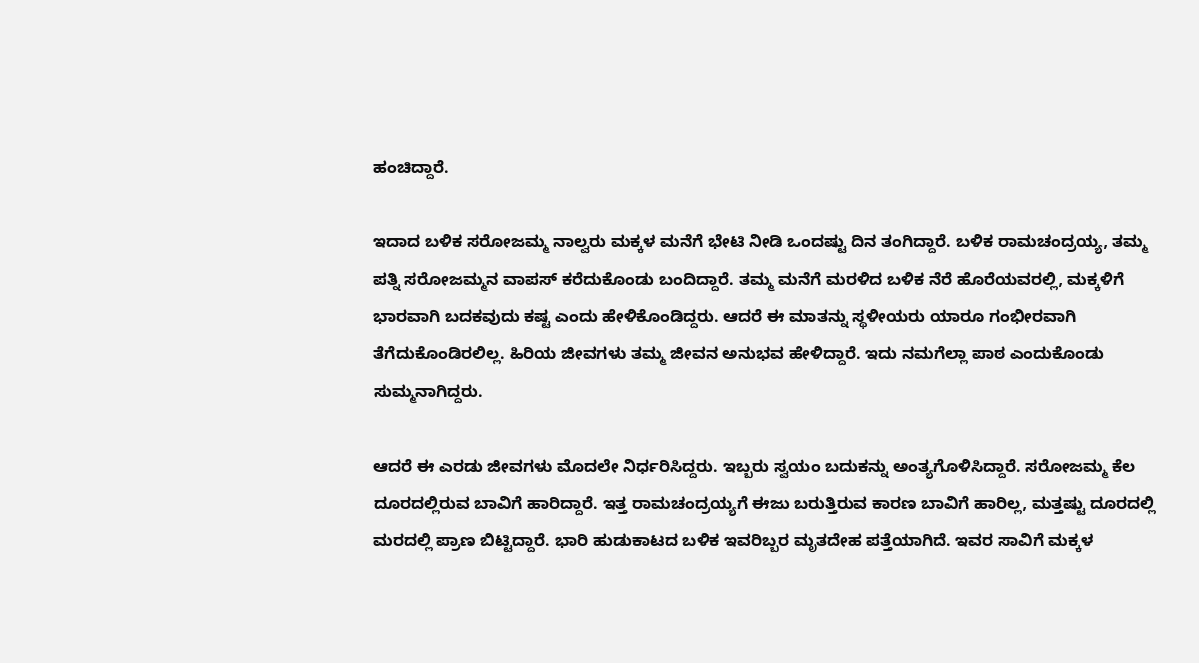ಹಂಚಿದ್ದಾರೆ.

ಇದಾದ ಬಳಿಕ ಸರೋಜಮ್ಮ ನಾಲ್ವರು ಮಕ್ಕಳ ಮನೆಗೆ ಭೇಟಿ ನೀಡಿ ಒಂದಷ್ಟು ದಿನ ತಂಗಿದ್ದಾರೆ. ಬಳಿಕ ರಾಮಚಂದ್ರಯ್ಯ, ತಮ್ಮ ಪತ್ನಿ ಸರೋಜಮ್ಮನ ವಾಪಸ್ ಕರೆದುಕೊಂಡು ಬಂದಿದ್ದಾರೆ. ತಮ್ಮ ಮನೆಗೆ ಮರಳಿದ ಬಳಿಕ ನೆರೆ ಹೊರೆಯವರಲ್ಲಿ, ಮಕ್ಕಳಿಗೆ ಭಾರವಾಗಿ ಬದಕವುದು ಕಷ್ಟ ಎಂದು ಹೇಳಿಕೊಂಡಿದ್ದರು. ಆದರೆ ಈ ಮಾತನ್ನು ಸ್ಥಳೀಯರು ಯಾರೂ ಗಂಭೀರವಾಗಿ ತೆಗೆದುಕೊಂಡಿರಲಿಲ್ಲ. ಹಿರಿಯ ಜೀವಗಳು ತಮ್ಮ ಜೀವನ ಅನುಭವ ಹೇಳಿದ್ದಾರೆ. ಇದು ನಮಗೆಲ್ಲಾ ಪಾಠ ಎಂದುಕೊಂಡು ಸುಮ್ಮನಾಗಿದ್ದರು.

ಆದರೆ ಈ ಎರಡು ಜೀವಗಳು ಮೊದಲೇ ನಿರ್ಧರಿಸಿದ್ದರು. ಇಬ್ಬರು ಸ್ವಯಂ ಬದುಕನ್ನು ಅಂತ್ಯಗೊಳಿಸಿದ್ದಾರೆ. ಸರೋಜಮ್ಮ ಕೆಲ ದೂರದಲ್ಲಿರುವ ಬಾವಿಗೆ ಹಾರಿದ್ದಾರೆ. ಇತ್ತ ರಾಮಚಂದ್ರಯ್ಯಗೆ ಈಜು ಬರುತ್ತಿರುವ ಕಾರಣ ಬಾವಿಗೆ ಹಾರಿಲ್ಲ, ಮತ್ತಷ್ಟು ದೂರದಲ್ಲಿ ಮರದಲ್ಲಿ ಪ್ರಾಣ ಬಿಟ್ಟಿದ್ದಾರೆ. ಭಾರಿ ಹುಡುಕಾಟದ ಬಳಿಕ ಇವರಿಬ್ಬರ ಮೃತದೇಹ ಪತ್ತೆಯಾಗಿದೆ. ಇವರ ಸಾವಿಗೆ ಮಕ್ಕಳ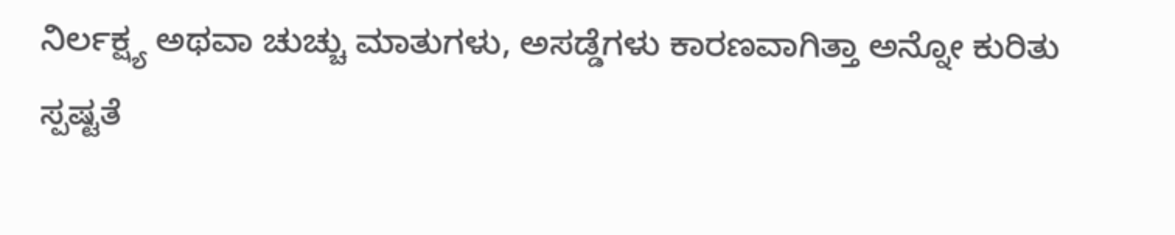ನಿರ್ಲಕ್ಷ್ಯ ಅಥವಾ ಚುಚ್ಚು ಮಾತುಗಳು, ಅಸಡ್ಡೆಗಳು ಕಾರಣವಾಗಿತ್ತಾ ಅನ್ನೋ ಕುರಿತು ಸ್ಪಷ್ಟತೆ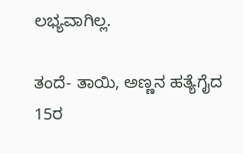ಲಭ್ಯವಾಗಿಲ್ಲ.

ತಂದೆ- ತಾಯಿ, ಅಣ್ಣನ ಹತ್ಯೆಗೈದ 15ರ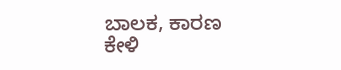ಬಾಲಕ, ಕಾರಣ ಕೇಳಿ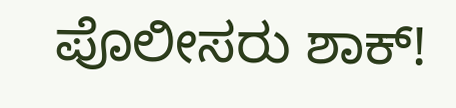ಪೊಲೀಸರು ಶಾಕ್!